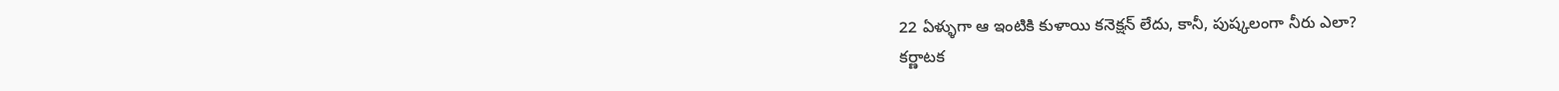22 ఏళ్ళుగా ఆ ఇంటికి కుళాయి కనెక్షన్ లేదు, కానీ, పుష్కలంగా నీరు ఎలా?
కర్ణాటక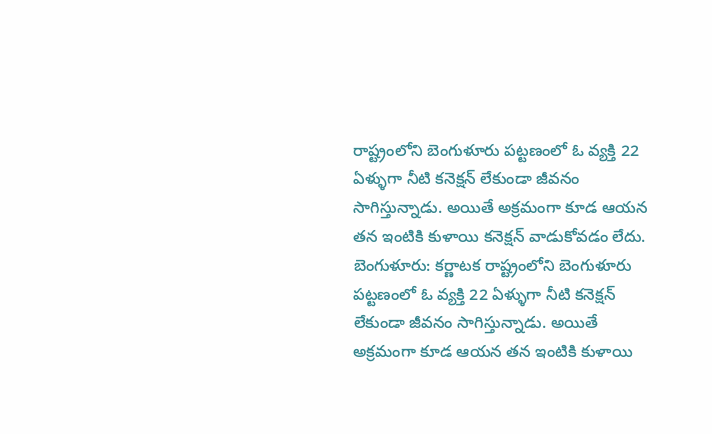రాష్ట్రంలోని బెంగుళూరు పట్టణంలో ఓ వ్యక్తి 22 ఏళ్ళుగా నీటి కనెక్షన్ లేకుండా జీవనం సాగిస్తున్నాడు. అయితే అక్రమంగా కూడ ఆయన తన ఇంటికి కుళాయి కనెక్షన్ వాడుకోవడం లేదు.
బెంగుళూరు: కర్ణాటక రాష్ట్రంలోని బెంగుళూరు పట్టణంలో ఓ వ్యక్తి 22 ఏళ్ళుగా నీటి కనెక్షన్ లేకుండా జీవనం సాగిస్తున్నాడు. అయితే అక్రమంగా కూడ ఆయన తన ఇంటికి కుళాయి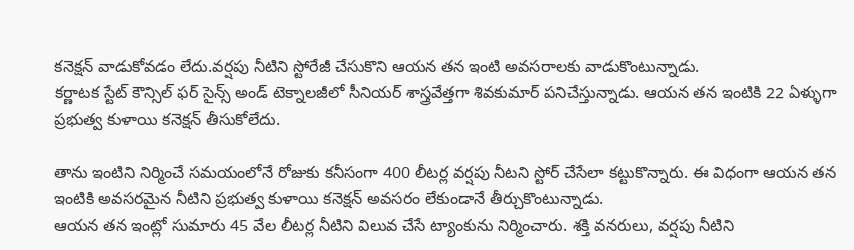కనెక్షన్ వాడుకోవడం లేదు.వర్షపు నీటిని స్టోరేజీ చేసుకొని ఆయన తన ఇంటి అవసరాలకు వాడుకొంటున్నాడు.
కర్ణాటక స్టేట్ కౌన్సిల్ ఫర్ సైన్స్ అండ్ టెక్నాలజీలో సీనియర్ శాస్త్రవేత్తగా శివకుమార్ పనిచేస్తున్నాడు. ఆయన తన ఇంటికి 22 ఏళ్ళుగా ప్రభుత్వ కుళాయి కనెక్షన్ తీసుకోలేదు.

తాను ఇంటిని నిర్మించే సమయంలోనే రోజుకు కనీసంగా 400 లీటర్ల వర్షపు నీటని స్టోర్ చేసేలా కట్టుకొన్నారు. ఈ విధంగా ఆయన తన ఇంటికి అవసరమైన నీటిని ప్రభుత్వ కుళాయి కనెక్షన్ అవసరం లేకుండానే తీర్చుకొంటున్నాడు.
ఆయన తన ఇంట్లో సుమారు 45 వేల లీటర్ల నీటిని విలువ చేసే ట్యాంకును నిర్మించారు. శక్తి వనరులు, వర్షపు నీటిని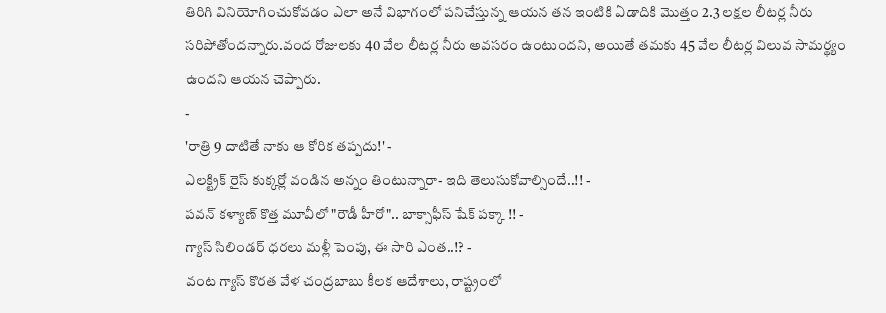తిరిగి వినియోగించుకోవడం ఎలా అనే విభాగంలో పనిచేస్తున్న ఆయన తన ఇంటికి ఏడాదికి మొత్తం 2.3 లక్షల లీటర్ల నీరు సరిపోతోందన్నారు.వంద రోజులకు 40 వేల లీటర్ల నీరు అవసరం ఉంటుందని, అయితే తమకు 45 వేల లీటర్ల విలువ సామర్థ్యం ఉందని ఆయన చెప్పారు.
-
'రాత్రి 9 దాటితే నాకు ఆ కోరిక తప్పదు!' -
ఎలక్ట్రిక్ రైస్ కుక్కర్లో వండిన అన్నం తింటున్నారా- ఇది తెలుసుకోవాల్సిందే..!! -
పవన్ కళ్యాణ్ కొత్త మూవీలో "రౌడీ హీరో".. బాక్సాఫీస్ షేక్ పక్కా !! -
గ్యాస్ సిలిండర్ ధరలు మళ్లీ పెంపు, ఈ సారి ఎంత..!? -
వంట గ్యాస్ కొరత వేళ చంద్రబాబు కీలక ఆదేశాలు, రాష్ట్రంలో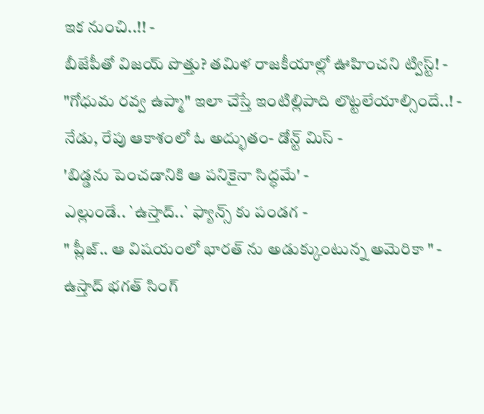ఇక నుంచి..!! -
బీజేపీతో విజయ్ పొత్తు? తమిళ రాజకీయాల్లో ఊహించని ట్విస్ట్! -
"గోధుమ రవ్వ ఉప్మా" ఇలా చేస్తే ఇంటిల్లిపాది లొట్టలేయాల్సిందే..! -
నేడు, రేపు ఆకాశంలో ఓ అద్భుతం- డోన్ట్ మిస్ -
'బిడ్డను పెంచడానికి ఆ పనికైనా సిద్ధమే' -
ఎల్లుండే.. `ఉస్తాద్..` ఫ్యాన్స్ కు పండగ -
" ప్లీజ్.. ఆ విషయంలో భారత్ ను అడుక్కుంటున్న అమెరికా " -
ఉస్తాద్ భగత్ సింగ్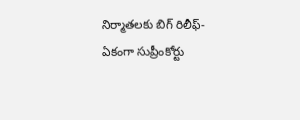నిర్మాతలకు బిగ్ రిలీఫ్- ఏకంగా సుప్రీంకోర్టు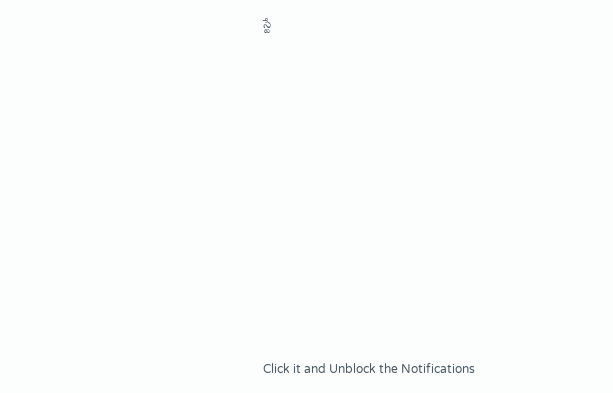స్టే












Click it and Unblock the Notifications